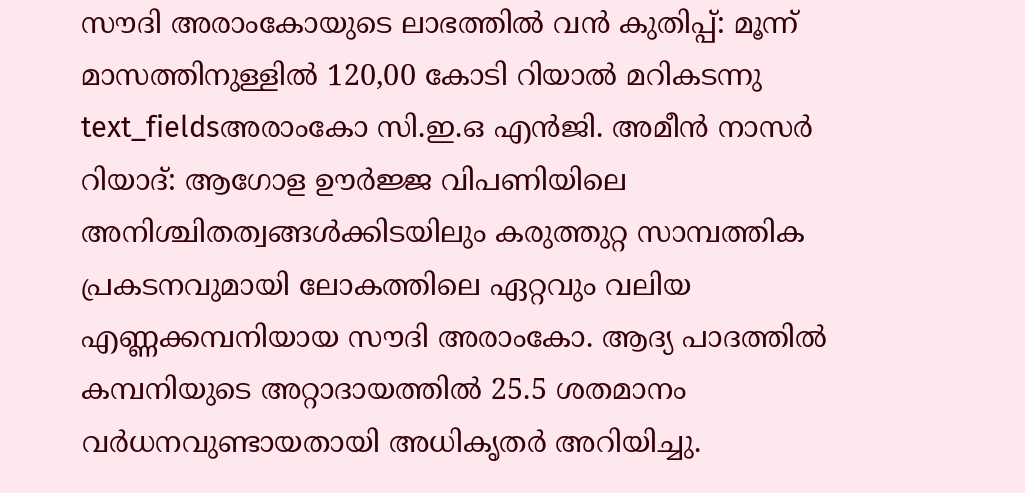സൗദി അരാംകോയുടെ ലാഭത്തിൽ വൻ കുതിപ്പ്: മൂന്ന് മാസത്തിനുള്ളിൽ 120,00 കോടി റിയാൽ മറികടന്നു
text_fieldsഅരാംകോ സി.ഇ.ഒ എൻജി. അമീൻ നാസർ
റിയാദ്: ആഗോള ഊർജ്ജ വിപണിയിലെ അനിശ്ചിതത്വങ്ങൾക്കിടയിലും കരുത്തുറ്റ സാമ്പത്തിക പ്രകടനവുമായി ലോകത്തിലെ ഏറ്റവും വലിയ എണ്ണക്കമ്പനിയായ സൗദി അരാംകോ. ആദ്യ പാദത്തിൽ കമ്പനിയുടെ അറ്റാദായത്തിൽ 25.5 ശതമാനം വർധനവുണ്ടായതായി അധികൃതർ അറിയിച്ചു.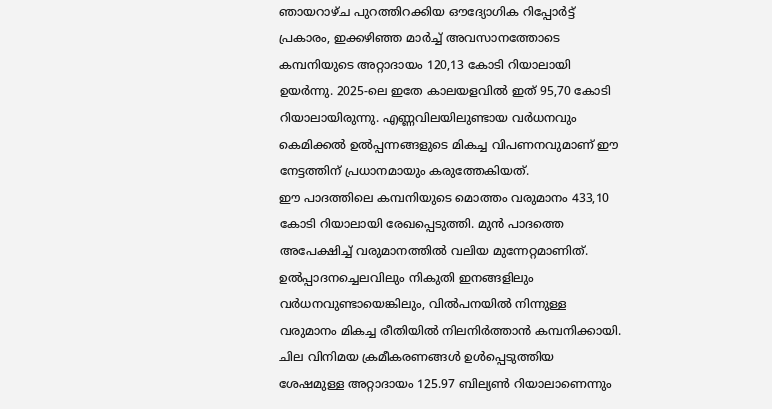ഞായറാഴ്ച പുറത്തിറക്കിയ ഔദ്യോഗിക റിപ്പോർട്ട് പ്രകാരം, ഇക്കഴിഞ്ഞ മാർച്ച് അവസാനത്തോടെ കമ്പനിയുടെ അറ്റാദായം 120,13 കോടി റിയാലായി ഉയർന്നു. 2025-ലെ ഇതേ കാലയളവിൽ ഇത് 95,70 കോടി റിയാലായിരുന്നു. എണ്ണവിലയിലുണ്ടായ വർധനവും കെമിക്കൽ ഉൽപ്പന്നങ്ങളുടെ മികച്ച വിപണനവുമാണ് ഈ നേട്ടത്തിന് പ്രധാനമായും കരുത്തേകിയത്.
ഈ പാദത്തിലെ കമ്പനിയുടെ മൊത്തം വരുമാനം 433,10 കോടി റിയാലായി രേഖപ്പെടുത്തി. മുൻ പാദത്തെ അപേക്ഷിച്ച് വരുമാനത്തിൽ വലിയ മുന്നേറ്റമാണിത്. ഉൽപ്പാദനച്ചെലവിലും നികുതി ഇനങ്ങളിലും വർധനവുണ്ടായെങ്കിലും, വിൽപനയിൽ നിന്നുള്ള വരുമാനം മികച്ച രീതിയിൽ നിലനിർത്താൻ കമ്പനിക്കായി. ചില വിനിമയ ക്രമീകരണങ്ങൾ ഉൾപ്പെടുത്തിയ ശേഷമുള്ള അറ്റാദായം 125.97 ബില്യൺ റിയാലാണെന്നും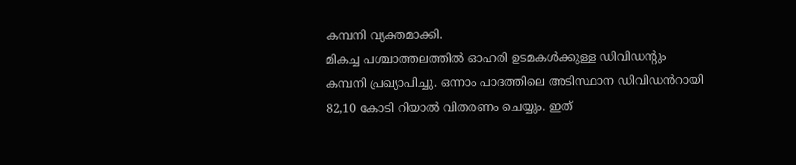കമ്പനി വ്യക്തമാക്കി.
മികച്ച പശ്ചാത്തലത്തിൽ ഓഹരി ഉടമകൾക്കുള്ള ഡിവിഡന്റും കമ്പനി പ്രഖ്യാപിച്ചു. ഒന്നാം പാദത്തിലെ അടിസ്ഥാന ഡിവിഡൻറായി 82,10 കോടി റിയാൽ വിതരണം ചെയ്യും. ഇത്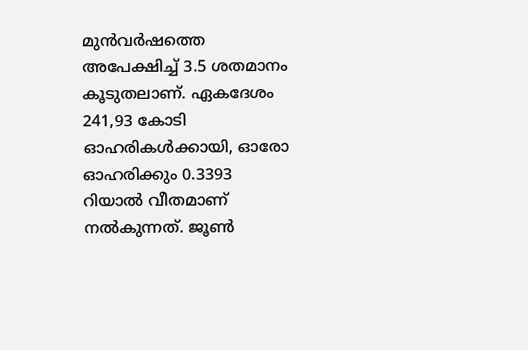മുൻവർഷത്തെ അപേക്ഷിച്ച് 3.5 ശതമാനം കൂടുതലാണ്. ഏകദേശം 241,93 കോടി ഓഹരികൾക്കായി, ഓരോ ഓഹരിക്കും 0.3393 റിയാൽ വീതമാണ് നൽകുന്നത്. ജൂൺ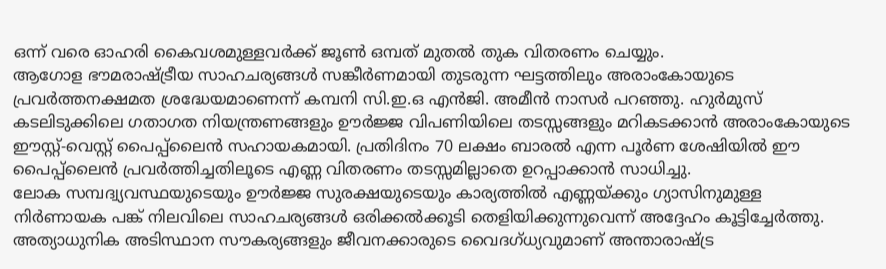ഒന്ന് വരെ ഓഹരി കൈവശമുള്ളവർക്ക് ജൂൺ ഒമ്പത് മുതൽ തുക വിതരണം ചെയ്യും.
ആഗോള ഭൗമരാഷ്ട്രീയ സാഹചര്യങ്ങൾ സങ്കീർണമായി തുടരുന്ന ഘട്ടത്തിലും അരാംകോയുടെ പ്രവർത്തനക്ഷമത ശ്രദ്ധേയമാണെന്ന് കമ്പനി സി.ഇ.ഒ എൻജി. അമീൻ നാസർ പറഞ്ഞു. ഹുർമുസ് കടലിടുക്കിലെ ഗതാഗത നിയന്ത്രണങ്ങളും ഊർജ്ജ വിപണിയിലെ തടസ്സങ്ങളും മറികടക്കാൻ അരാംകോയുടെ ഈസ്റ്റ്-വെസ്റ്റ് പൈപ്പ്ലൈൻ സഹായകമായി. പ്രതിദിനം 70 ലക്ഷം ബാരൽ എന്ന പൂർണ ശേഷിയിൽ ഈ പൈപ്പ്ലൈൻ പ്രവർത്തിച്ചതിലൂടെ എണ്ണ വിതരണം തടസ്സമില്ലാതെ ഉറപ്പാക്കാൻ സാധിച്ചു.
ലോക സമ്പദ്വ്യവസ്ഥയുടെയും ഊർജ്ജ സുരക്ഷയുടെയും കാര്യത്തിൽ എണ്ണയ്ക്കും ഗ്യാസിനുമുള്ള നിർണായക പങ്ക് നിലവിലെ സാഹചര്യങ്ങൾ ഒരിക്കൽക്കൂടി തെളിയിക്കുന്നുവെന്ന് അദ്ദേഹം കൂട്ടിച്ചേർത്തു. അത്യാധുനിക അടിസ്ഥാന സൗകര്യങ്ങളും ജീവനക്കാരുടെ വൈദഗ്ധ്യവുമാണ് അന്താരാഷ്ട്ര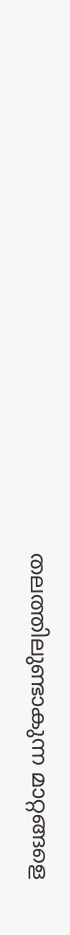തലത്തിലുണ്ടാകുന്ന മാറ്റങ്ങളെ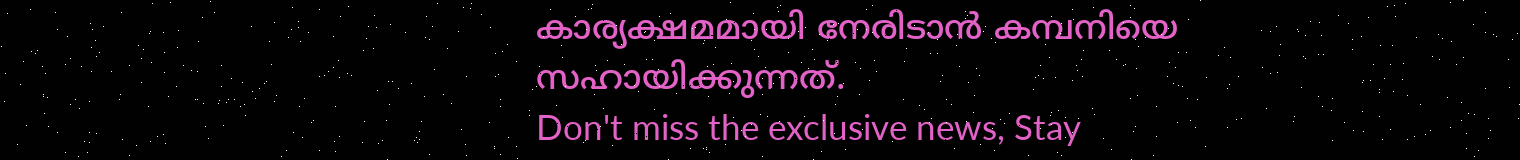കാര്യക്ഷമമായി നേരിടാൻ കമ്പനിയെ സഹായിക്കുന്നത്.
Don't miss the exclusive news, Stay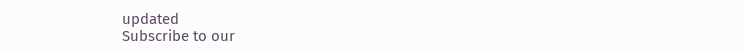updated
Subscribe to our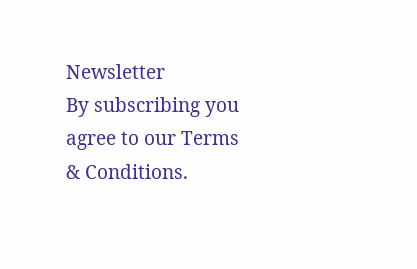Newsletter
By subscribing you agree to our Terms & Conditions.